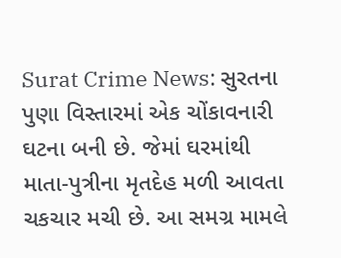Surat Crime News: સુરતના પુણા વિસ્તારમાં એક ચોંકાવનારી ઘટના બની છે. જેમાં ઘરમાંથી માતા-પુત્રીના મૃતદેહ મળી આવતા ચકચાર મચી છે. આ સમગ્ર મામલે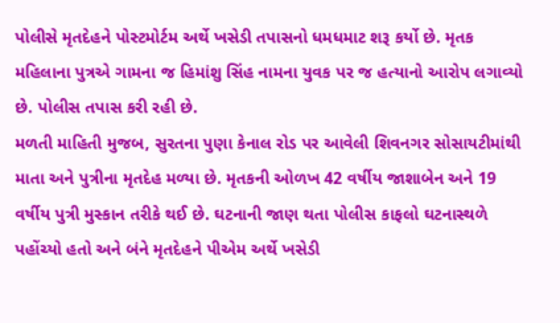પોલીસે મૃતદેહને પોસ્ટમોર્ટમ અર્થે ખસેડી તપાસનો ધમધમાટ શરૂ કર્યો છે. મૃતક મહિલાના પુત્રએ ગામના જ હિમાંશુ સિંહ નામના યુવક પર જ હત્યાનો આરોપ લગાવ્યો છે. પોલીસ તપાસ કરી રહી છે.
મળતી માહિતી મુજબ, સુરતના પુણા કેનાલ રોડ પર આવેલી શિવનગર સોસાયટીમાંથી માતા અને પુત્રીના મૃતદેહ મળ્યા છે. મૃતકની ઓળખ 42 વર્ષીય જાશાબેન અને 19 વર્ષીય પુત્રી મુસ્કાન તરીકે થઈ છે. ઘટનાની જાણ થતા પોલીસ કાફલો ઘટનાસ્થળે પહોંચ્યો હતો અને બંને મૃતદેહને પીએમ અર્થે ખસેડી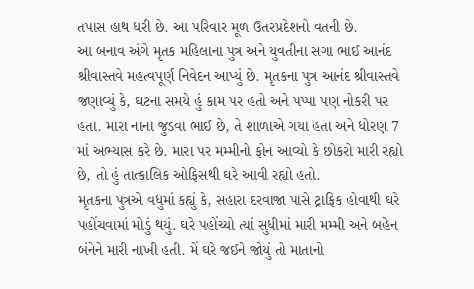તપાસ હાથ ધરી છે. આ પરિવાર મૂળ ઉતરપ્રદેશનો વતની છે.
આ બનાવ અંગે મૃતક મહિલાના પુત્ર અને યુવતીના સગા ભાઈ આનંદ શ્રીવાસ્તવે મહત્વપૂર્ણ નિવેદન આપ્યું છે. મૃતકના પુત્ર આનંદ શ્રીવાસ્તવે જણાવ્યું કે, ઘટના સમયે હું કામ પર હતો અને પપ્પા પણ નોકરી પર હતા. મારા નાના જુડવા ભાઈ છે, તે શાળાએ ગયા હતા અને ધોરણ 7 માં અભ્યાસ કરે છે. મારા પર મમ્મીનો ફોન આવ્યો કે છોકરો મારી રહ્યો છે, તો હું તાત્કાલિક ઓફિસથી ઘરે આવી રહ્યો હતો.
મૃતકના પુત્રએ વધુમાં કહ્યું કે, સહારા દરવાજા પાસે ટ્રાફિક હોવાથી ઘરે પહોંચવામાં મોડું થયું. ઘરે પહોંચ્યો ત્યાં સુધીમાં મારી મમ્મી અને બહેન બંનેને મારી નાખી હતી. મેં ઘરે જઈને જોયું તો માતાનો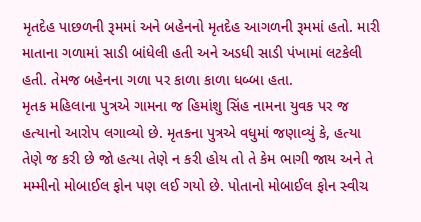મૃતદેહ પાછળની રૂમમાં અને બહેનનો મૃતદેહ આગળની રૂમમાં હતો. મારી માતાના ગળામાં સાડી બાંધેલી હતી અને અડધી સાડી પંખામાં લટકેલી હતી. તેમજ બહેનના ગળા પર કાળા કાળા ધબ્બા હતા.
મૃતક મહિલાના પુત્રએ ગામના જ હિમાંશુ સિંહ નામના યુવક પર જ હત્યાનો આરોપ લગાવ્યો છે. મૃતકના પુત્રએ વધુમાં જણાવ્યું કે, હત્યા તેણે જ કરી છે જો હત્યા તેણે ન કરી હોય તો તે કેમ ભાગી જાય અને તે મમ્મીનો મોબાઈલ ફોન પણ લઈ ગયો છે. પોતાનો મોબાઈલ ફોન સ્વીચ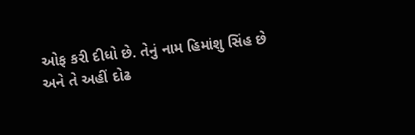ઓફ કરી દીધો છે. તેનું નામ હિમાંશુ સિંહ છે અને તે અહીં દોઢ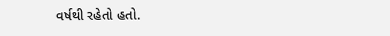વર્ષથી રહેતો હતો.